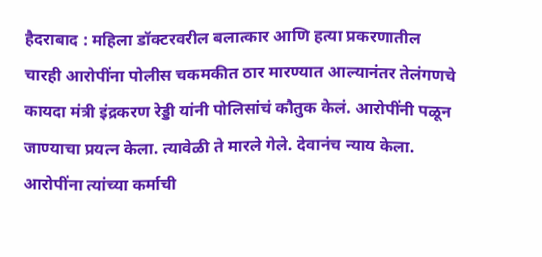हैदराबाद : महिला डॉक्टरवरील बलात्कार आणि हत्या प्रकरणातील चारही आरोपींना पोलीस चकमकीत ठार मारण्यात आल्यानंतर तेलंगणचे कायदा मंत्री इंद्रकरण रेड्डी यांनी पोलिसांचं कौतुक केलं. आरोपींनी पळून जाण्याचा प्रयत्न केला. त्यावेळी ते मारले गेले. देवानंच न्याय केला. आरोपींना त्यांच्या कर्माची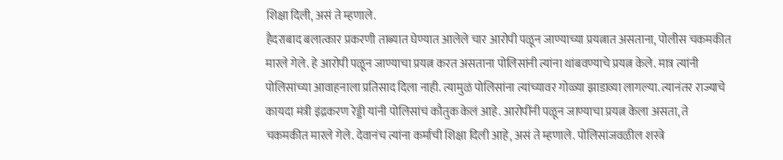शिक्षा दिली, असं ते म्हणाले.
हैदराबाद बलात्कार प्रकरणी ताब्यात घेण्यात आलेले चार आरोपी पळून जाण्याच्या प्रयत्नात असताना, पोलीस चकमकीत मारले गेले. हे आरोपी पळून जाण्याचा प्रयत्न करत असताना पोलिसांनी त्यांना थांबवण्याचे प्रयत्न केले. मात्र त्यांनी पोलिसांच्या आवाहनाला प्रतिसाद दिला नाही. त्यामुळं पोलिसांना त्यांच्यावर गोळ्या झाडाव्या लागल्या. त्यानंतर राज्याचे कायदा मंत्री इंद्रकरण रेड्डी यांनी पोलिसांचं कौतुक केलं आहे. आरोपींनी पळून जाण्याचा प्रयत्न केला असता, ते चकमकीत मारले गेले. देवानंच त्यांना कर्माची शिक्षा दिली आहे, असं ते म्हणाले. पोलिसांजवळील शस्त्रे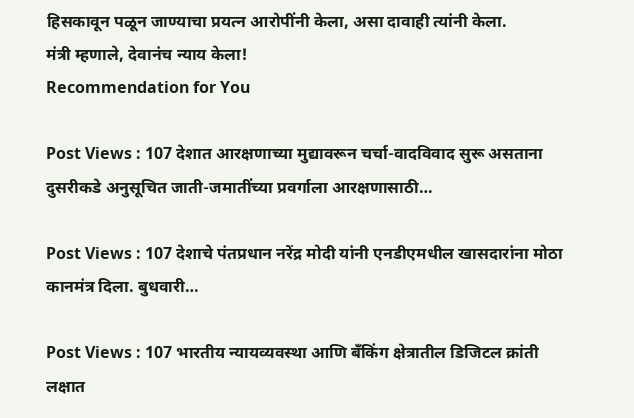हिसकावून पळून जाण्याचा प्रयत्न आरोपींनी केला, असा दावाही त्यांनी केला.
मंत्री म्हणाले, देवानंच न्याय केला!
Recommendation for You

Post Views : 107 देशात आरक्षणाच्या मुद्यावरून चर्चा-वादविवाद सुरू असताना दुसरीकडे अनुसूचित जाती-जमातींच्या प्रवर्गाला आरक्षणासाठी…

Post Views : 107 देशाचे पंतप्रधान नरेंद्र मोदी यांनी एनडीएमधील खासदारांना मोठा कानमंत्र दिला. बुधवारी…

Post Views : 107 भारतीय न्यायव्यवस्था आणि बँकिंग क्षेत्रातील डिजिटल क्रांती लक्षात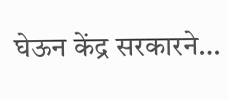घेऊन केंद्र सरकारने…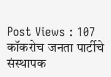Post Views : 107 कॉकरोच जनता पार्टीचे संस्थापक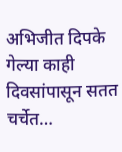अभिजीत दिपके गेल्या काही दिवसांपासून सतत चर्चेत…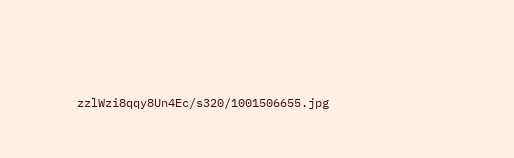zzlWzi8qqy8Un4Ec/s320/1001506655.jpg